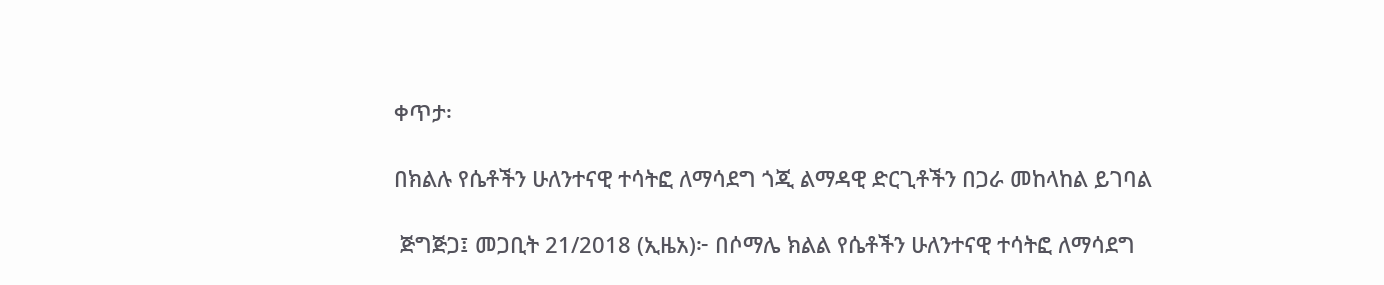ቀጥታ፡

በክልሉ የሴቶችን ሁለንተናዊ ተሳትፎ ለማሳደግ ጎጂ ልማዳዊ ድርጊቶችን በጋራ መከላከል ይገባል

 ጅግጅጋ፤ መጋቢት 21/2018 (ኢዜአ)፦ በሶማሌ ክልል የሴቶችን ሁለንተናዊ ተሳትፎ ለማሳደግ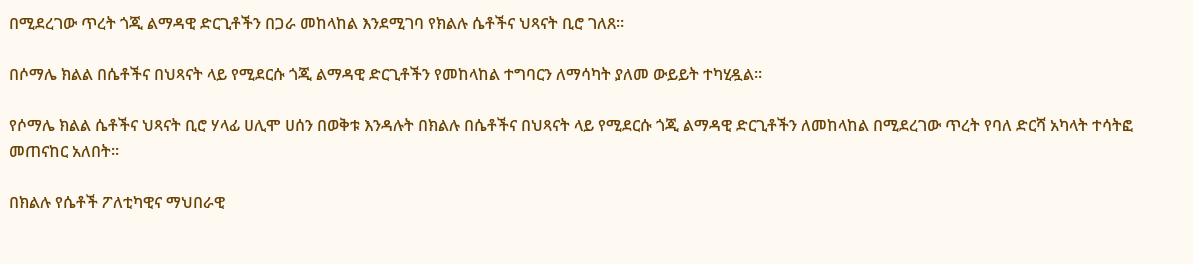በሚደረገው ጥረት ጎጂ ልማዳዊ ድርጊቶችን በጋራ መከላከል እንደሚገባ የክልሉ ሴቶችና ህጻናት ቢሮ ገለጸ።

በሶማሌ ክልል በሴቶችና በህጻናት ላይ የሚደርሱ ጎጂ ልማዳዊ ድርጊቶችን የመከላከል ተግባርን ለማሳካት ያለመ ውይይት ተካሂዷል።

የሶማሌ ክልል ሴቶችና ህጻናት ቢሮ ሃላፊ ሀሊሞ ሀሰን በወቅቱ እንዳሉት በክልሉ በሴቶችና በህጻናት ላይ የሚደርሱ ጎጂ ልማዳዊ ድርጊቶችን ለመከላከል በሚደረገው ጥረት የባለ ድርሻ አካላት ተሳትፎ መጠናከር አለበት።

በክልሉ የሴቶች ፖለቲካዊና ማህበራዊ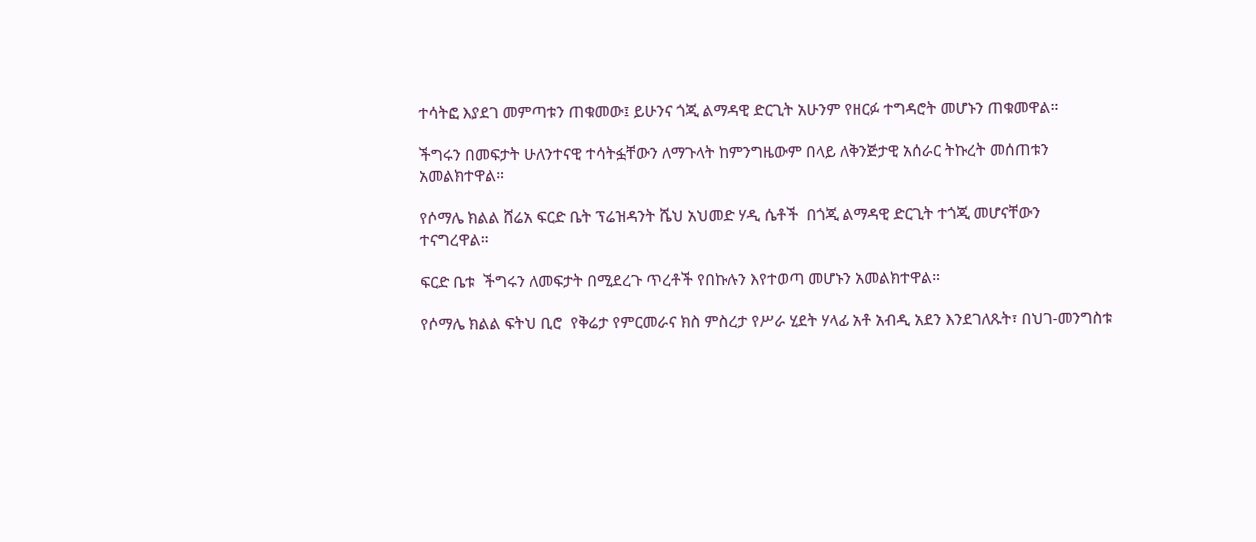ተሳትፎ እያደገ መምጣቱን ጠቁመው፤ ይሁንና ጎጂ ልማዳዊ ድርጊት አሁንም የዘርፉ ተግዳሮት መሆኑን ጠቁመዋል።

ችግሩን በመፍታት ሁለንተናዊ ተሳትፏቸውን ለማጉላት ከምንግዜውም በላይ ለቅንጅታዊ አሰራር ትኩረት መሰጠቱን  አመልክተዋል።

የሶማሌ ክልል ሸሬአ ፍርድ ቤት ፕሬዝዳንት ሼህ አህመድ ሃዲ ሴቶች  በጎጂ ልማዳዊ ድርጊት ተጎጂ መሆናቸውን ተናግረዋል።

ፍርድ ቤቱ  ችግሩን ለመፍታት በሚደረጉ ጥረቶች የበኩሉን እየተወጣ መሆኑን አመልክተዋል።

የሶማሌ ክልል ፍትህ ቢሮ  የቅሬታ የምርመራና ክስ ምስረታ የሥራ ሂደት ሃላፊ አቶ አብዲ አደን እንደገለጹት፣ በህገ-መንግስቱ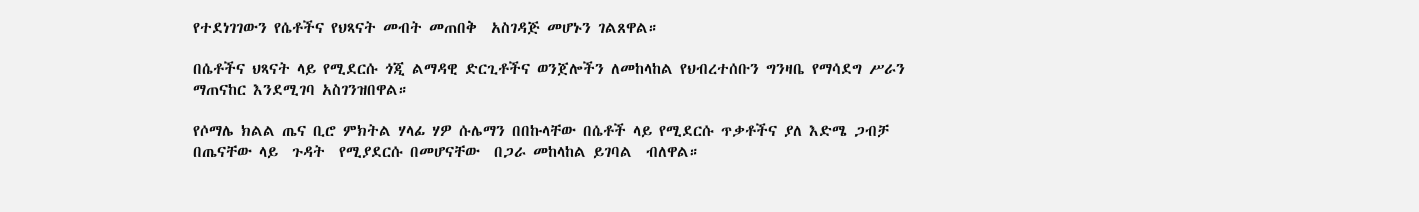የተደነገገውን የሴቶችና የህጻናት መብት መጠበቅ  አስገዳጅ መሆኑን ገልጸዋል።

በሴቶችና ህጻናት ላይ የሚደርሱ ጎጂ ልማዳዊ ድርጊቶችና ወንጀሎችን ለመከላከል የህብረተሰቡን ግንዛቤ የማሳደግ ሥራን ማጠናከር እንደሚገባ አስገንዝበዋል።

የሶማሌ ክልል ጤና ቢሮ ምክትል ሃላፊ ሃዎ ሱሌማን በበኩላቸው በሴቶች ላይ የሚደርሱ ጥቃቶችና ያለ እድሜ ጋብቻ   በጤናቸው ላይ  ጉዳት  የሚያደርሱ በመሆናቸው  በጋራ መከላከል ይገባል  ብለዋል።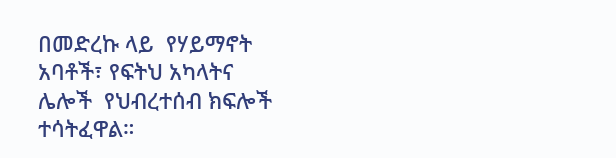በመድረኩ ላይ  የሃይማኖት አባቶች፣ የፍትህ አካላትና ሌሎች  የህብረተሰብ ክፍሎች ተሳትፈዋል።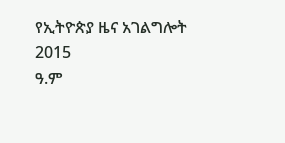የኢትዮጵያ ዜና አገልግሎት
2015
ዓ.ም